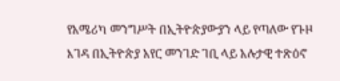የአሜሪካ መንግሥት በኢትዮጵያውያን ላይ የጣለው የጉዞ እገዳ በኢትዮጵያ አየር መንገድ ገቢ ላይ አሉታዊ ተጽዕኖ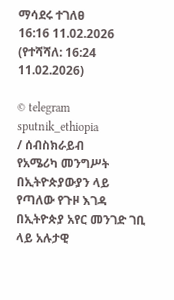ማሳደሩ ተገለፀ
16:16 11.02.2026 (የተሻሻለ: 16:24 11.02.2026)

© telegram sputnik_ethiopia
/ ሰብስክራይብ
የአሜሪካ መንግሥት በኢትዮጵያውያን ላይ የጣለው የጉዞ እገዳ በኢትዮጵያ አየር መንገድ ገቢ ላይ አሉታዊ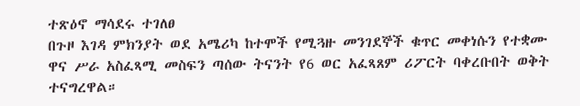ተጽዕኖ ማሳደሩ ተገለፀ
በጉዞ እገዳ ምክንያት ወደ አሜሪካ ከተሞች የሚጓዙ መንገደኞች ቁጥር መቀነሱን የተቋሙ ዋና ሥራ አስፈጻሚ መስፍን ጣሰው ትናንት የ6 ወር አፈጻጸም ሪፖርት ባቀረቡበት ወቅት ተናግረዋል።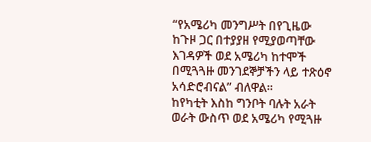“የአሜሪካ መንግሥት በየጊዜው ከጉዞ ጋር በተያያዘ የሚያወጣቸው እገዳዎች ወደ አሜሪካ ከተሞች በሚጓጓዙ መንገደኞቻችን ላይ ተጽዕኖ አሳድሮብናል” ብለዋል፡፡
ከየካቲት እስከ ግንቦት ባሉት አራት ወራት ውስጥ ወደ አሜሪካ የሚጓዙ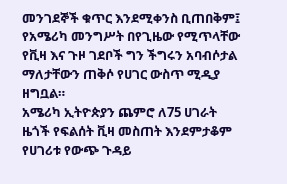መንገደኞች ቁጥር እንደሚቀንስ ቢጠበቅም፤ የአሜሪካ መንግሥት በየጊዜው የሚጥላቸው የቪዛ እና ጉዞ ገደቦች ግን ችግሩን አባብሶታል ማለታቸውን ጠቅሶ የሀገር ውስጥ ሚዲያ ዘግቧል።
አሜሪካ ኢትዮጵያን ጨምሮ ለ75 ሀገራት ዜጎች የፍልሰት ቪዛ መስጠት እንደምታቆም የሀገሪቱ የውጭ ጉዳይ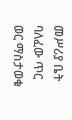መሥሪያ ቤት ባለፈው ጥር ወር ማስታወቁ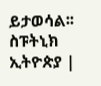ይታወሳል፡፡
ስፑትኒክ ኢትዮጵያ |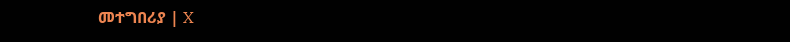መተግበሪያ | X